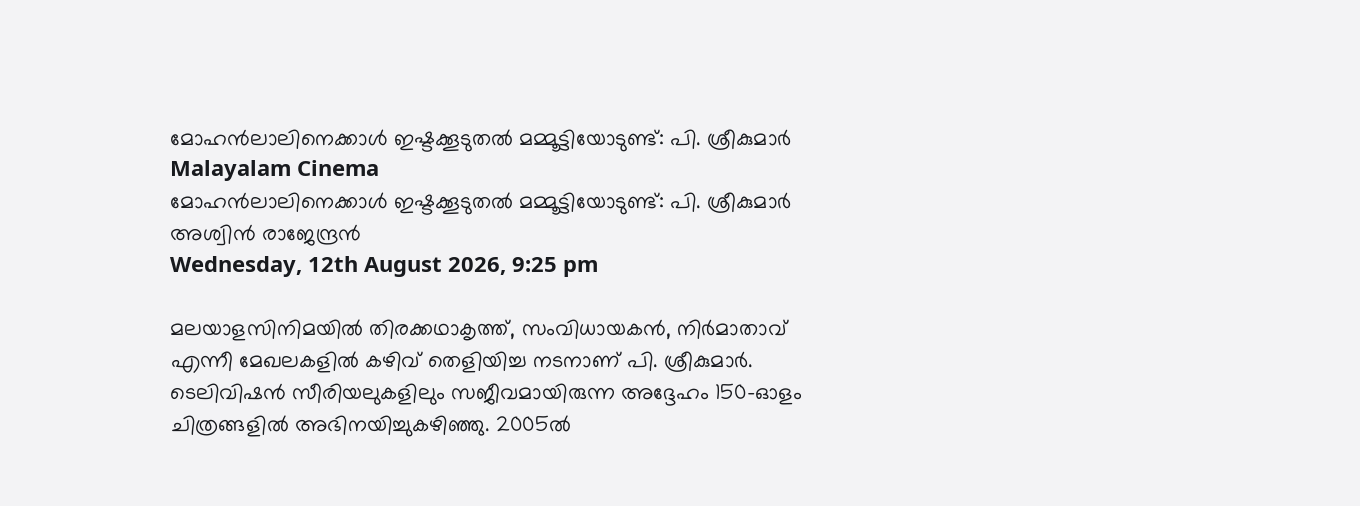മോഹന്‍ലാലിനെക്കാള്‍ ഇഷ്ടക്കൂടുതല്‍ മമ്മൂട്ടിയോടുണ്ട്: പി. ശ്രീകുമാര്‍
Malayalam Cinema
മോഹന്‍ലാലിനെക്കാള്‍ ഇഷ്ടക്കൂടുതല്‍ മമ്മൂട്ടിയോടുണ്ട്: പി. ശ്രീകുമാര്‍
അശ്വിന്‍ രാജേന്ദ്രന്‍
Wednesday, 12th August 2026, 9:25 pm

മലയാളസിനിമയില്‍ തിരക്കഥാകൃത്ത്, സംവിധായകന്‍, നിര്‍മാതാവ് എന്നീ മേഖലകളില്‍ കഴിവ് തെളിയിച്ച നടനാണ് പി. ശ്രീകുമാര്‍. ടെലിവിഷന്‍ സീരിയലുകളിലും സജീവമായിരുന്ന അദ്ദേഹം 150-ഓളം ചിത്രങ്ങളില്‍ അഭിനയിച്ചുകഴിഞ്ഞു. 2005ല്‍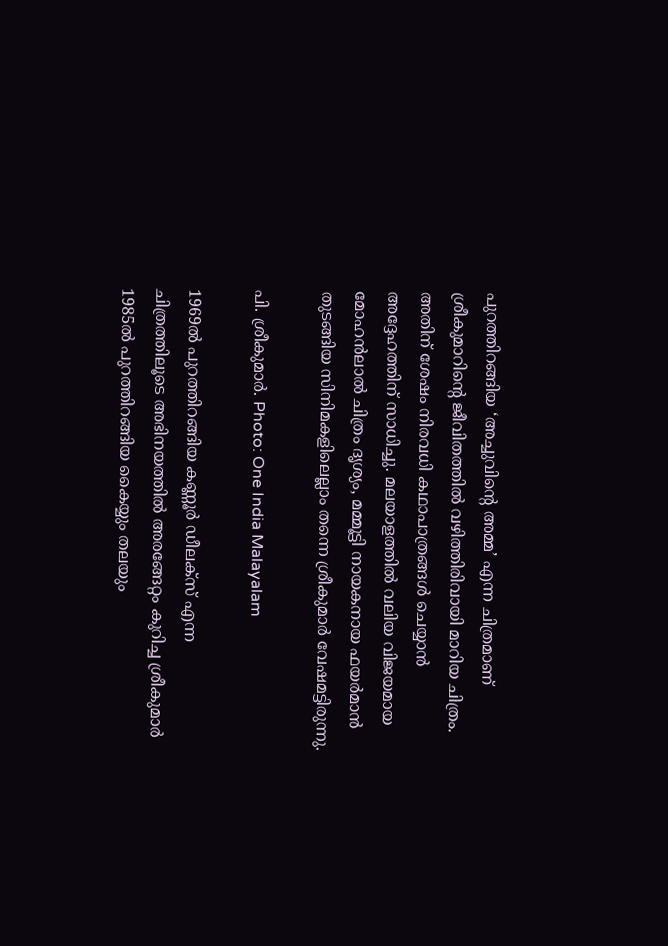പുറത്തിറങ്ങിയ ‘അച്ചുവിന്റെ അമ്മ’ എന്ന ചിത്രമാണ് ശ്രീകുമാറിന്റെ ജീവിതത്തില്‍ വഴിത്തിരിവായി മാറിയ ചിത്രം. അതിന് ശേഷം നിരവധി കഥാപാത്രങ്ങള്‍ ചെയ്യാന്‍ അദ്ദേഹത്തിന് സാധിച്ചു. മലയാളത്തില്‍ വലിയ വിജയമായ മോഹന്‍ലാല്‍ ചിത്രം ദൃശ്യം, മമ്മൂട്ടി നായകനായ ഫയര്‍മാന്‍ തുടങ്ങിയ സിനിമകളിലെല്ലാം തന്നെ ശ്രീകുമാര്‍ വേഷമട്ടിരുന്നു.

പി. ശ്രീകുമാര്‍. Photo: One India Malayalam

1969ല്‍ പുറത്തിറങ്ങിയ കണ്ണൂര്‍ ഡീലക്‌സ് എന്ന ചിത്രത്തിലൂടെ അഭിനയത്തില്‍ അരങ്ങേറ്റം കുറിച്ച ശ്രീകുമാര്‍ 1985ല്‍ പുറത്തിറങ്ങിയ കൈയ്യും തലയും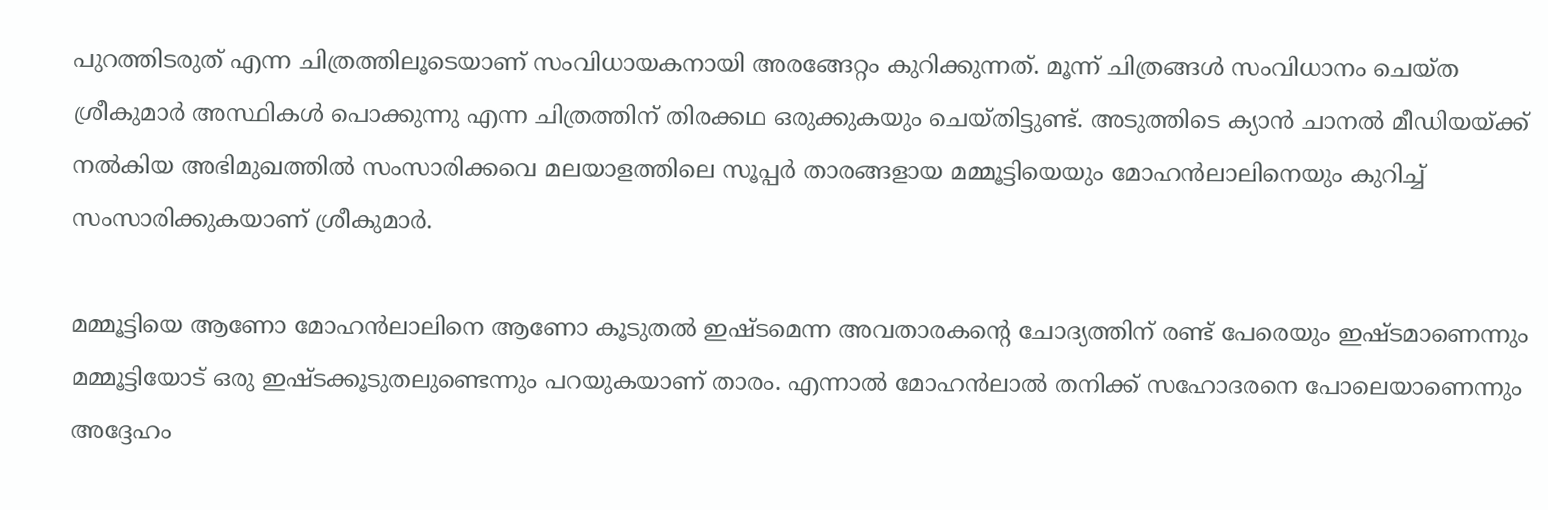പുറത്തിടരുത് എന്ന ചിത്രത്തിലൂടെയാണ് സംവിധായകനായി അരങ്ങേറ്റം കുറിക്കുന്നത്. മൂന്ന് ചിത്രങ്ങള്‍ സംവിധാനം ചെയ്ത ശ്രീകുമാര്‍ അസ്ഥികള്‍ പൊക്കുന്നു എന്ന ചിത്രത്തിന് തിരക്കഥ ഒരുക്കുകയും ചെയ്തിട്ടുണ്ട്. അടുത്തിടെ ക്യാന്‍ ചാനല്‍ മീഡിയയ്ക്ക് നല്‍കിയ അഭിമുഖത്തില്‍ സംസാരിക്കവെ മലയാളത്തിലെ സൂപ്പര്‍ താരങ്ങളായ മമ്മൂട്ടിയെയും മോഹന്‍ലാലിനെയും കുറിച്ച് സംസാരിക്കുകയാണ് ശ്രീകുമാര്‍.

മമ്മൂട്ടിയെ ആണോ മോഹന്‍ലാലിനെ ആണോ കൂടുതല്‍ ഇഷ്ടമെന്ന അവതാരകന്റെ ചോദ്യത്തിന് രണ്ട് പേരെയും ഇഷ്ടമാണെന്നും മമ്മൂട്ടിയോട് ഒരു ഇഷ്ടക്കൂടുതലുണ്ടെന്നും പറയുകയാണ് താരം. എന്നാല്‍ മോഹന്‍ലാല്‍ തനിക്ക് സഹോദരനെ പോലെയാണെന്നും അദ്ദേഹം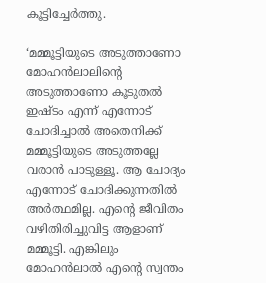കൂട്ടിച്ചേര്‍ത്തു.

‘മമ്മൂട്ടിയുടെ അടുത്താണോ മോഹന്‍ലാലിന്റെ അടുത്താണോ കൂടുതല്‍ ഇഷ്ടം എന്ന് എന്നോട് ചോദിച്ചാല്‍ അതെനിക്ക് മമ്മൂട്ടിയുടെ അടുത്തല്ലേ വരാന്‍ പാടുള്ളൂ. ആ ചോദ്യം എന്നോട് ചോദിക്കുന്നതില്‍ അര്‍ത്ഥമില്ല. എന്റെ ജീവിതം വഴിതിരിച്ചുവിട്ട ആളാണ് മമ്മൂട്ടി. എങ്കിലും മോഹന്‍ലാല്‍ എന്റെ സ്വന്തം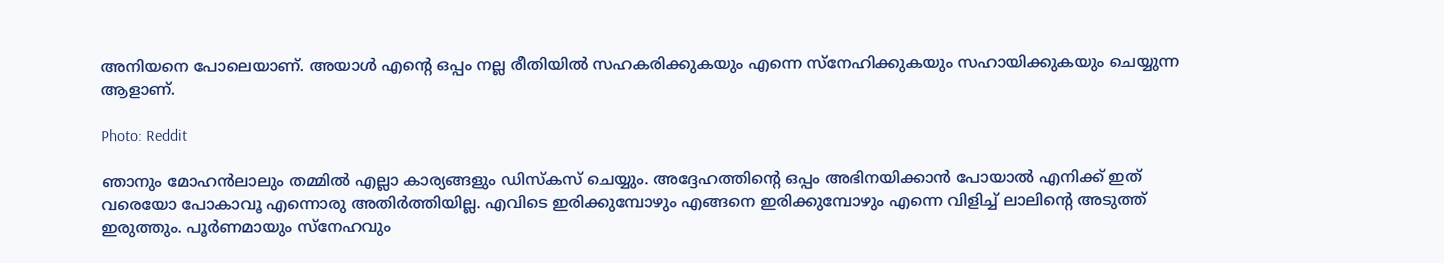അനിയനെ പോലെയാണ്. അയാള്‍ എന്റെ ഒപ്പം നല്ല രീതിയില്‍ സഹകരിക്കുകയും എന്നെ സ്‌നേഹിക്കുകയും സഹായിക്കുകയും ചെയ്യുന്ന ആളാണ്.

Photo: Reddit

ഞാനും മോഹന്‍ലാലും തമ്മില്‍ എല്ലാ കാര്യങ്ങളും ഡിസ്‌കസ് ചെയ്യും. അദ്ദേഹത്തിന്റെ ഒപ്പം അഭിനയിക്കാന്‍ പോയാല്‍ എനിക്ക് ഇത് വരെയോ പോകാവൂ എന്നൊരു അതിര്‍ത്തിയില്ല. എവിടെ ഇരിക്കുമ്പോഴും എങ്ങനെ ഇരിക്കുമ്പോഴും എന്നെ വിളിച്ച് ലാലിന്റെ അടുത്ത് ഇരുത്തും. പൂര്‍ണമായും സ്‌നേഹവും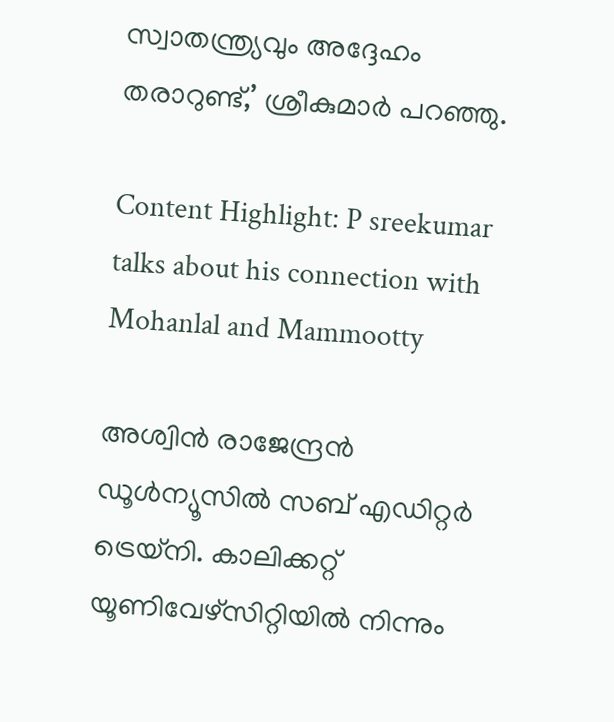സ്വാതന്ത്ര്യവും അദ്ദേഹം തരാറുണ്ട്,’ ശ്രീകുമാര്‍ പറഞ്ഞു.

Content Highlight: P sreekumar talks about his connection with Mohanlal and Mammootty

അശ്വിന്‍ രാജേന്ദ്രന്‍
ഡൂള്‍ന്യൂസില്‍ സബ് എഡിറ്റര്‍ ട്രെയ്‌നി. കാലിക്കറ്റ് യൂണിവേഴ്സിറ്റിയില്‍ നിന്നും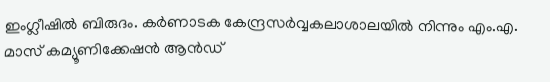ഇംഗ്ലീഷില്‍ ബിരുദം. കര്‍ണാടക കേന്ദ്രസര്‍വ്വകലാശാലയില്‍ നിന്നും എം.എ. മാസ് കമ്യൂണിക്കേഷന്‍ ആന്‍ഡ്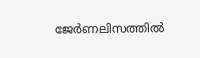ജേര്‍ണലിസത്തില്‍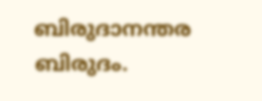ബിരുദാനന്തര ബിരുദം.